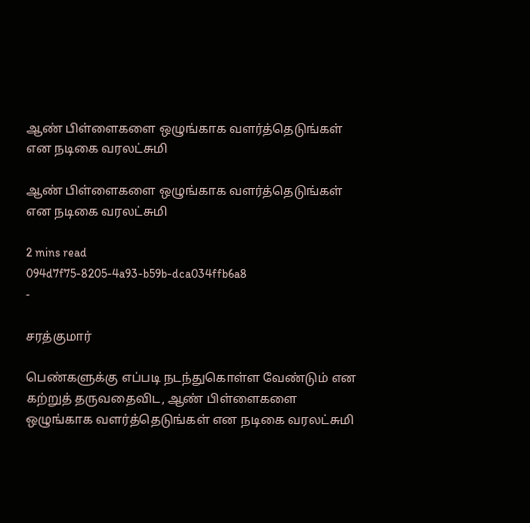ஆண் பிள்ளைகளை ஒழுங்காக வளர்த்தெடுங்கள் என நடிகை வரலட்சுமி

ஆண் பிள்ளைகளை ஒழுங்காக வளர்த்தெடுங்கள் என நடிகை வரலட்சுமி

2 mins read
094d7f75-8205-4a93-b59b-dca034ffb6a8
-

சரத்குமார்

பெண்களுக்கு எப்படி நடந்துகொள்ள வேண்டும் என கற்றுத் தருவதைவிட, ஆண் பிள்ளைகளை ஒழுங்காக வளர்த்தெடுங்கள் என நடிகை வரலட்சுமி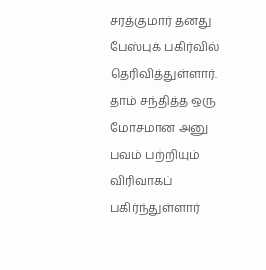சரத்குமார் தனது பேஸ்புக் பகிர்வில் தெரிவித்துள்ளார். தாம் சந்தித்த ஒரு மோசமான அனு பவம் பற்றியும் விரிவாகப் பகிர்ந்துள்ளார்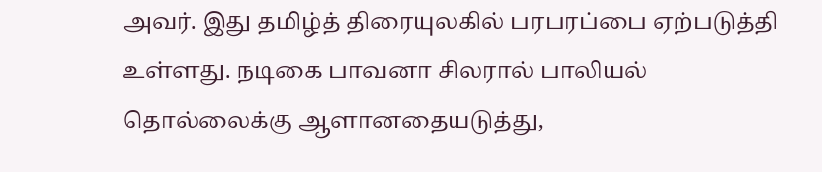அவர். இது தமிழ்த் திரையுலகில் பரபரப்பை ஏற்படுத்தி உள்ளது. நடிகை பாவனா சிலரால் பாலியல் தொல்லைக்கு ஆளானதையடுத்து,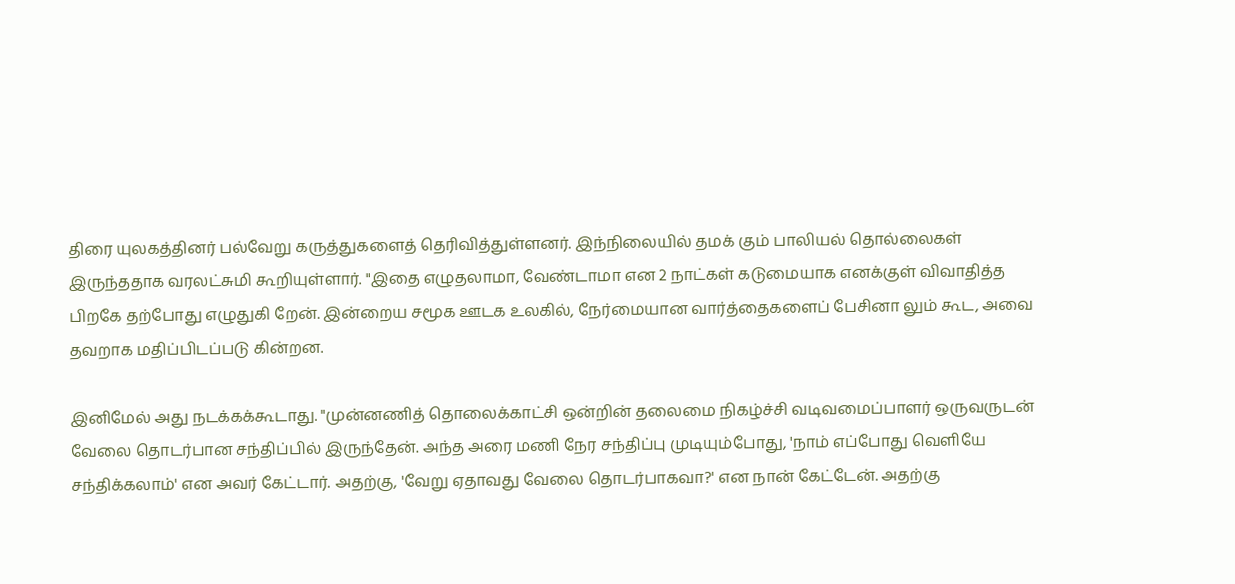திரை யுலகத்தினர் பல்வேறு கருத்துகளைத் தெரிவித்துள்ளனர். இந்நிலையில் தமக் கும் பாலியல் தொல்லைகள் இருந்ததாக வரலட்சுமி கூறியுள்ளார். "இதை எழுதலாமா, வேண்டாமா என 2 நாட்கள் கடுமையாக எனக்குள் விவாதித்த பிறகே தற்போது எழுதுகி றேன். இன்றைய சமூக ஊடக உலகில், நேர்மையான வார்த்தைகளைப் பேசினா லும் கூட, அவை தவறாக மதிப்பிடப்படு கின்றன.

இனிமேல் அது நடக்கக்கூடாது. "முன்னணித் தொலைக்காட்சி ஒன்றின் தலைமை நிகழ்ச்சி வடிவமைப்பாளர் ஒருவருடன் வேலை தொடர்பான சந்திப்பில் இருந்தேன். அந்த அரை மணி நேர சந்திப்பு முடியும்போது, 'நாம் எப்போது வெளியே சந்திக்கலாம்' என அவர் கேட்டார். அதற்கு, 'வேறு ஏதாவது வேலை தொடர்பாகவா?' என நான் கேட்டேன். அதற்கு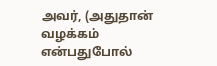அவர், (அதுதான் வழக்கம் என்பதுபோல்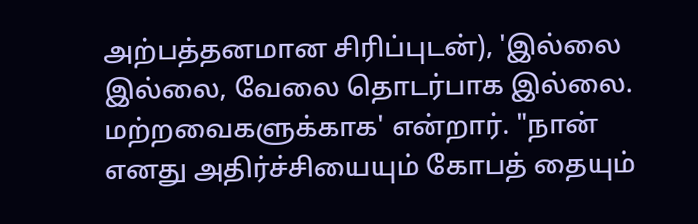அற்பத்தனமான சிரிப்புடன்), 'இல்லை இல்லை, வேலை தொடர்பாக இல்லை. மற்றவைகளுக்காக' என்றார். "நான் எனது அதிர்ச்சியையும் கோபத் தையும்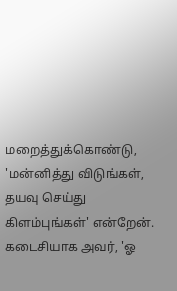மறைத்துக்கொண்டு, 'மன்னித்து விடுங்கள், தயவு செய்து கிளம்புங்கள்' என்றேன். கடைசியாக அவர், 'ஓ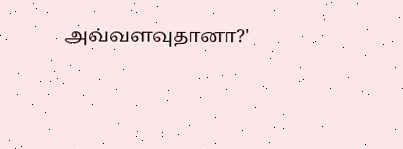அவ்வளவுதானா?'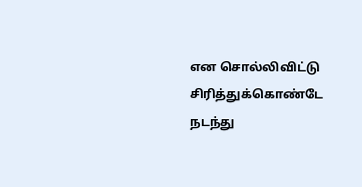என சொல்லிவிட்டு சிரித்துக்கொண்டே நடந்து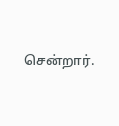சென்றார்.